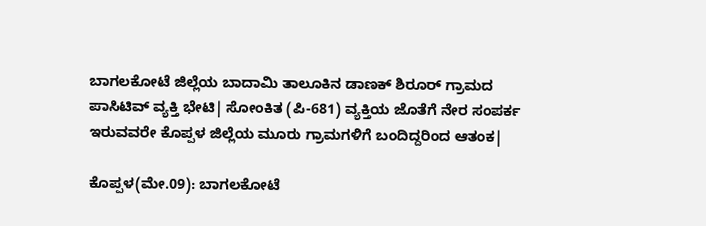ಬಾಗಲಕೋಟೆ ಜಿಲ್ಲೆಯ ಬಾದಾಮಿ ತಾಲೂಕಿನ ಡಾಣಕ್‌ ಶಿರೂರ್‌ ಗ್ರಾಮದ ಪಾಸಿಟಿವ್‌ ವ್ಯಕ್ತಿ ಭೇಟಿ| ಸೋಂಕಿತ (ಪಿ-681) ವ್ಯಕ್ತಿಯ ಜೊತೆಗೆ ನೇರ ಸಂಪರ್ಕ ಇರುವವರೇ ಕೊಪ್ಪಳ ಜಿಲ್ಲೆಯ ಮೂರು ಗ್ರಾಮಗಳಿಗೆ ಬಂದಿದ್ದರಿಂದ ಆತಂಕ|

ಕೊಪ್ಪಳ(ಮೇ.09): ಬಾಗಲಕೋಟೆ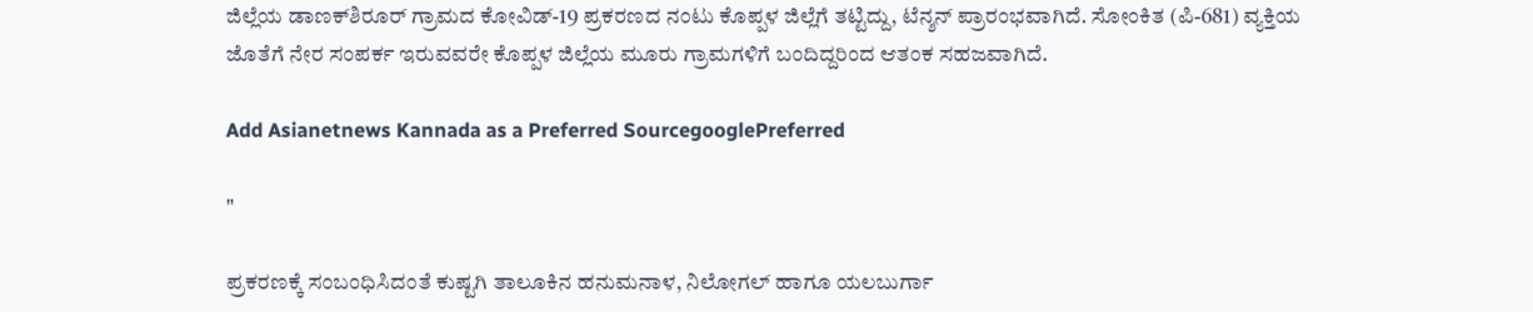ಜಿಲ್ಲೆಯ ಡಾಣಕ್‌ಶಿರೂರ್‌ ಗ್ರಾಮದ ಕೋವಿಡ್‌-19 ಪ್ರಕರಣದ ನಂಟು ಕೊಪ್ಪಳ ಜಿಲ್ಲೆಗೆ ತಟ್ಟಿದ್ದು, ಟೆನ್ಶನ್‌ ಪ್ರಾರಂಭವಾಗಿದೆ. ಸೋಂಕಿತ (ಪಿ-681) ವ್ಯಕ್ತಿಯ ಜೊತೆಗೆ ನೇರ ಸಂಪರ್ಕ ಇರುವವರೇ ಕೊಪ್ಪಳ ಜಿಲ್ಲೆಯ ಮೂರು ಗ್ರಾಮಗಳಿಗೆ ಬಂದಿದ್ದರಿಂದ ಆತಂಕ ಸಹಜವಾಗಿದೆ.

Add Asianetnews Kannada as a Preferred SourcegooglePreferred

"

ಪ್ರಕರಣಕ್ಕೆ ಸಂಬಂಧಿಸಿದಂತೆ ಕುಷ್ಟಗಿ ತಾಲೂಕಿನ ಹನುಮನಾಳ, ನಿಲೋಗಲ್‌ ಹಾಗೂ ಯಲಬುರ್ಗಾ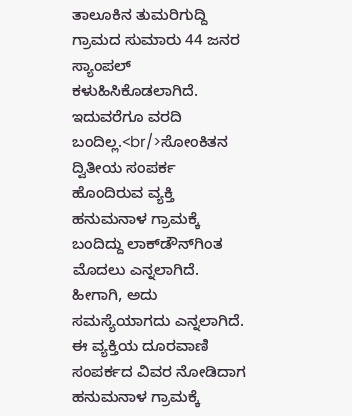ತಾಲೂಕಿನ ತುಮರಿಗುದ್ದಿ ಗ್ರಾಮದ ಸುಮಾರು 44 ಜನರ ಸ್ಯಾಂಪಲ್‌ ಕಳುಹಿಸಿಕೊಡಲಾಗಿದೆ. ಇದುವರೆಗೂ ವರದಿ ಬಂದಿಲ್ಲ.<br/>ಸೋಂಕಿತನ ದ್ವಿತೀಯ ಸಂಪರ್ಕ ಹೊಂದಿರುವ ವ್ಯಕ್ತಿ ಹನುಮನಾಳ ಗ್ರಾಮಕ್ಕೆ ಬಂದಿದ್ದು ಲಾಕ್‌ಡೌನ್‌ಗಿಂತ ಮೊದಲು ಎನ್ನಲಾಗಿದೆ. ಹೀಗಾಗಿ, ಅದು ಸಮಸ್ಯೆಯಾಗದು ಎನ್ನಲಾಗಿದೆ. ಈ ವ್ಯಕ್ತಿಯ ದೂರವಾಣಿ ಸಂಪರ್ಕದ ವಿವರ ನೋಡಿದಾಗ ಹನುಮನಾಳ ಗ್ರಾಮಕ್ಕೆ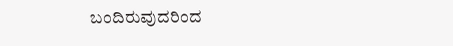ಬಂದಿರುವುದರಿಂದ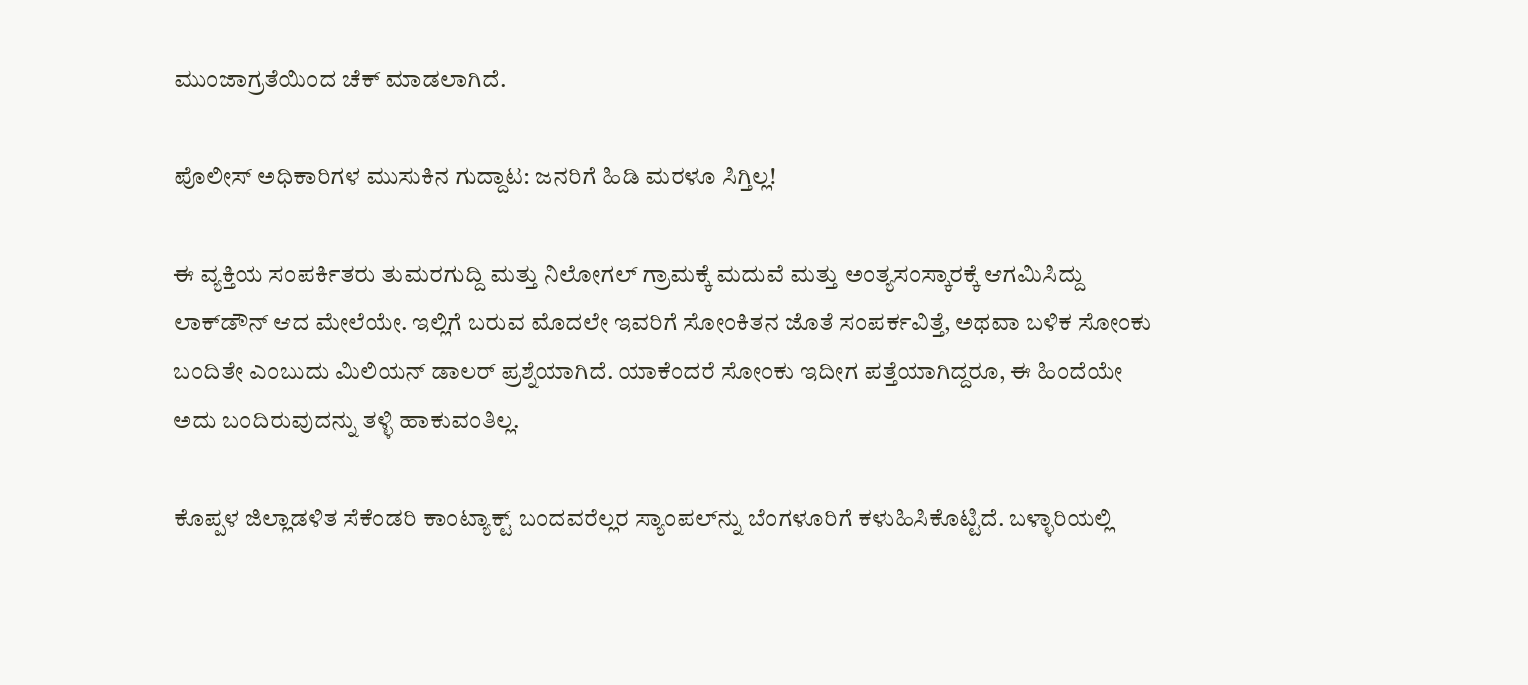ಮುಂಜಾಗ್ರತೆಯಿಂದ ಚೆಕ್‌ ಮಾಡಲಾಗಿದೆ.

ಪೊಲೀಸ್‌ ಅಧಿಕಾರಿಗಳ ಮುಸುಕಿನ ಗುದ್ದಾಟ: ಜನರಿಗೆ ಹಿಡಿ ಮರಳೂ ಸಿಗ್ತಿಲ್ಲ!

ಈ ವ್ಯಕ್ತಿಯ ಸಂಪರ್ಕಿತರು ತುಮರಗುದ್ದಿ ಮತ್ತು ನಿಲೋಗಲ್‌ ಗ್ರಾಮಕ್ಕೆ ಮದುವೆ ಮತ್ತು ಅಂತ್ಯಸಂಸ್ಕಾರಕ್ಕೆ ಆಗಮಿಸಿದ್ದು ಲಾಕ್‌ಡೌನ್‌ ಆದ ಮೇಲೆಯೇ. ಇಲ್ಲಿಗೆ ಬರುವ ಮೊದಲೇ ಇವರಿಗೆ ಸೋಂಕಿತನ ಜೊತೆ ಸಂಪರ್ಕವಿತ್ತೆ, ಅಥವಾ ಬಳಿಕ ಸೋಂಕು ಬಂದಿತೇ ಎಂಬುದು ಮಿಲಿಯನ್‌ ಡಾಲರ್‌ ಪ್ರಶ್ನೆಯಾಗಿದೆ. ಯಾಕೆಂದರೆ ಸೋಂಕು ಇದೀಗ ಪತ್ತೆಯಾಗಿದ್ದರೂ, ಈ ಹಿಂದೆಯೇ ಅದು ಬಂದಿರುವುದನ್ನು ತಳ್ಳಿ ಹಾಕುವಂತಿಲ್ಲ.

ಕೊಪ್ಪಳ ಜಿಲ್ಲಾಡಳಿತ ಸೆಕೆಂಡರಿ ಕಾಂಟ್ಯಾಕ್ಟ್ ಬಂದವರೆಲ್ಲರ ಸ್ಯಾಂಪಲ್‌ನ್ನು ಬೆಂಗಳೂರಿಗೆ ಕಳುಹಿಸಿಕೊಟ್ಟಿದೆ. ಬಳ್ಳಾರಿಯಲ್ಲಿ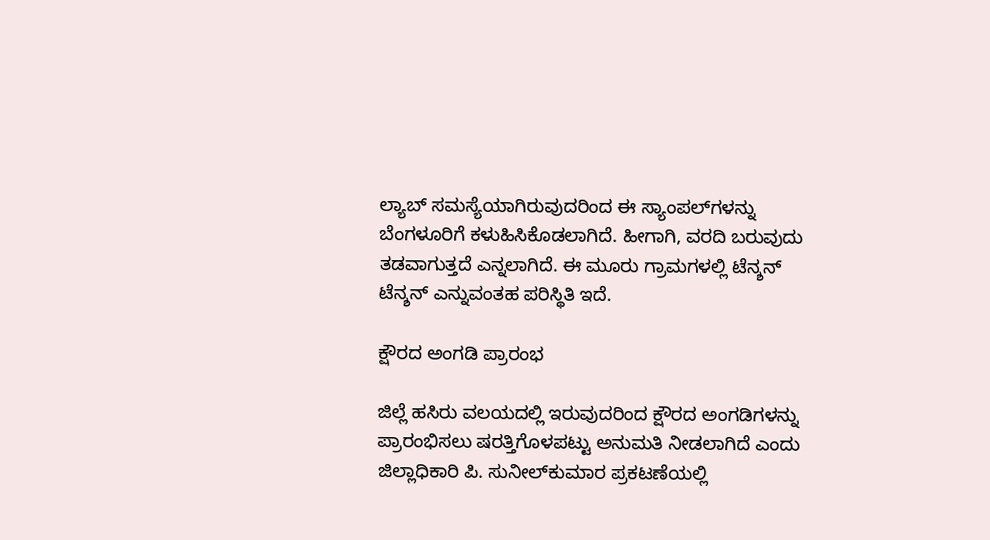ಲ್ಯಾಬ್‌ ಸಮಸ್ಯೆಯಾಗಿರುವುದರಿಂದ ಈ ಸ್ಯಾಂಪಲ್‌ಗಳನ್ನು ಬೆಂಗಳೂರಿಗೆ ಕಳುಹಿಸಿಕೊಡಲಾಗಿದೆ. ಹೀಗಾಗಿ, ವರದಿ ಬರುವುದು ತಡವಾಗುತ್ತದೆ ಎನ್ನಲಾಗಿದೆ. ಈ ಮೂರು ಗ್ರಾಮಗಳಲ್ಲಿ ಟೆನ್ಶನ್‌ ಟೆನ್ಶನ್‌ ಎನ್ನುವಂತಹ ಪರಿಸ್ಥಿತಿ ಇದೆ.

ಕ್ಷೌರದ ಅಂಗಡಿ ಪ್ರಾರಂಭ

ಜಿಲ್ಲೆ ಹಸಿರು ವಲಯದಲ್ಲಿ ಇರುವುದರಿಂದ ಕ್ಷೌರದ ಅಂಗಡಿಗಳನ್ನು ಪ್ರಾರಂಭಿಸಲು ಷರತ್ತಿಗೊಳಪಟ್ಟು ಅನುಮತಿ ನೀಡಲಾಗಿದೆ ಎಂದು ಜಿಲ್ಲಾಧಿಕಾರಿ ಪಿ. ಸುನೀಲ್‌ಕುಮಾರ ಪ್ರಕಟಣೆಯಲ್ಲಿ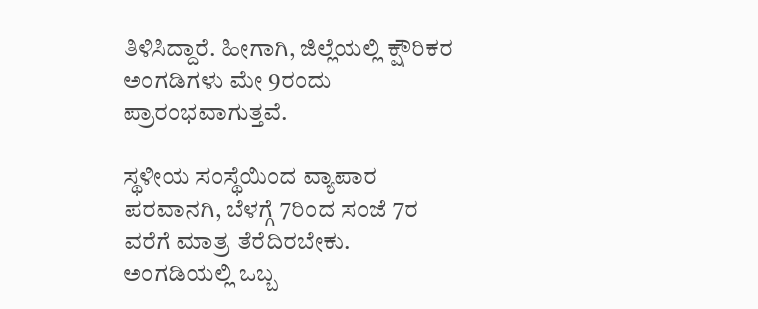ತಿಳಿಸಿದ್ದಾರೆ. ಹೀಗಾಗಿ, ಜಿಲ್ಲೆಯಲ್ಲಿ ಕ್ಷೌರಿಕರ ಅಂಗಡಿಗಳು ಮೇ 9ರಂದು ಪ್ರಾರಂಭವಾಗುತ್ತವೆ.

ಸ್ಥಳೀಯ ಸಂಸ್ಥೆಯಿಂದ ವ್ಯಾಪಾರ ಪರವಾನಗಿ, ಬೆಳಗ್ಗೆ 7ರಿಂದ ಸಂಜೆ 7ರ ವರೆಗೆ ಮಾತ್ರ ತೆರೆದಿರಬೇಕು. ಅಂಗಡಿಯಲ್ಲಿ ಒಬ್ಬ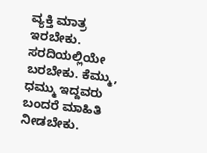ವ್ಯಕ್ತಿ ಮಾತ್ರ ಇರಬೇಕು. ಸರದಿಯಲ್ಲಿಯೇ ಬರಬೇಕು. ಕೆಮ್ಮು, ಧಮ್ಮು ಇದ್ದವರು ಬಂದರೆ ಮಾಹಿತಿ ನೀಡಬೇಕು.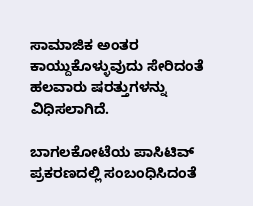ಸಾಮಾಜಿಕ ಅಂತರ ಕಾಯ್ದುಕೊಳ್ಳುವುದು ಸೇರಿದಂತೆ ಹಲವಾರು ಷರತ್ತುಗಳನ್ನು ವಿಧಿಸಲಾಗಿದೆ.

ಬಾಗಲಕೋಟೆಯ ಪಾಸಿಟಿವ್‌ ಪ್ರಕರಣದಲ್ಲಿ ಸಂಬಂಧಿಸಿದಂತೆ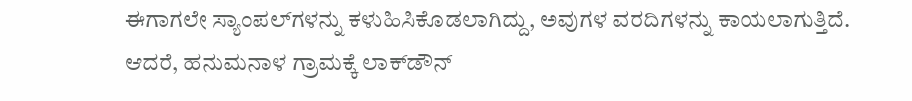ಈಗಾಗಲೇ ಸ್ಯಾಂಪಲ್‌ಗಳನ್ನು ಕಳುಹಿಸಿಕೊಡಲಾಗಿದ್ದು, ಅವುಗಳ ವರದಿಗಳನ್ನು ಕಾಯಲಾಗುತ್ತಿದೆ. ಆದರೆ, ಹನುಮನಾಳ ಗ್ರಾಮಕ್ಕೆ ಲಾಕ್‌ಡೌನ್‌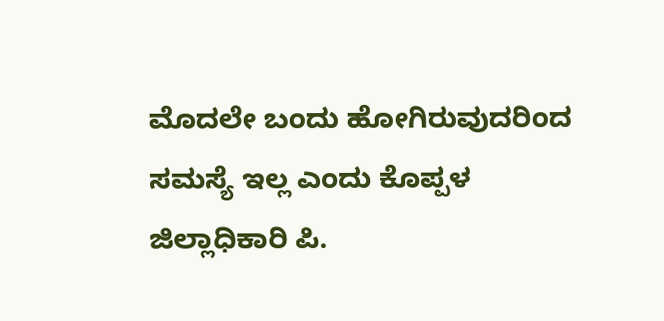ಮೊದಲೇ ಬಂದು ಹೋಗಿರುವುದರಿಂದ ಸಮಸ್ಯೆ ಇಲ್ಲ ಎಂದು ಕೊಪ್ಪಳ ಜಿಲ್ಲಾಧಿಕಾರಿ ಪಿ.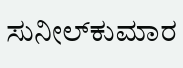ಸುನೀಲ್‌ಕುಮಾರ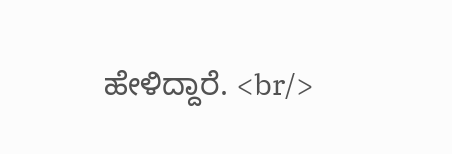ಹೇಳಿದ್ದಾರೆ. <br/>